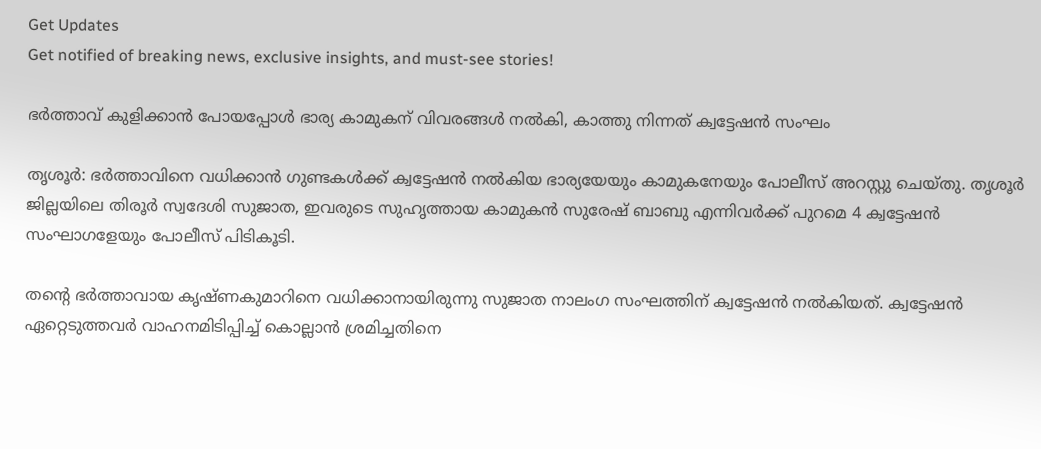Get Updates
Get notified of breaking news, exclusive insights, and must-see stories!

ഭര്‍ത്താവ് കുളിക്കാന്‍ പോയപ്പോള്‍ ഭാര്യ കാമുകന് വിവരങ്ങള്‍ നല്‍കി, കാത്തു നിന്നത് ക്വട്ടേഷന്‍ സംഘം

തൃശൂര്‍: ഭര്‍ത്താവിനെ വധിക്കാന്‍ ഗുണ്ടകള്‍ക്ക് ക്വട്ടേഷന്‍ നല്‍കിയ ഭാര്യയേയും കാമുകനേയും പോലീസ് അറസ്റ്റു ചെയ്തു. തൃശൂര്‍ ജില്ലയിലെ തിരൂര്‍ സ്വദേശി സുജാത, ഇവരുടെ സുഹൃത്തായ കാമുകന്‍ സുരേഷ് ബാബു എന്നിവര്‍ക്ക് പുറമെ 4 ക്വട്ടേഷന്‍ സംഘാഗളേയും പോലീസ് പിടികൂടി.

തന്റെ ഭര്‍ത്താവായ കൃഷ്ണകുമാറിനെ വധിക്കാനായിരുന്നു സുജാത നാലംഗ സംഘത്തിന് ക്വട്ടേഷന്‍ നല്‍കിയത്. ക്വട്ടേഷന്‍ ഏറ്റെടുത്തവര്‍ വാഹനമിടിപ്പിച്ച് കൊല്ലാന്‍ ശ്രമിച്ചതിനെ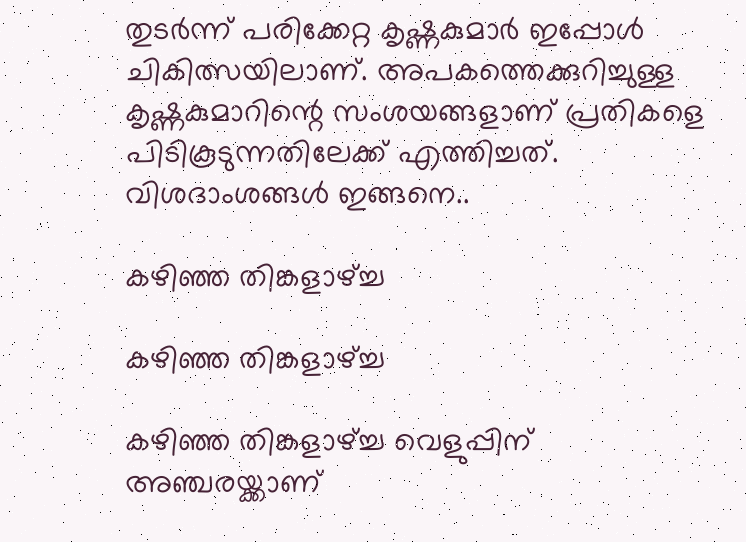തുടര്‍ന്ന് പരിക്കേറ്റ കൃഷ്ണകുമാര്‍ ഇപ്പോള്‍ ചികിത്സയിലാണ്. അപകത്തെക്കുറിച്ചുള്ള കൃഷ്ണകുമാറിന്റെ സംശയങ്ങളാണ് പ്രതികളെ പിടികൂടുന്നതിലേക്ക് എത്തിച്ചത്. വിശദാംശങ്ങള്‍ ഇങ്ങനെ..

കഴിഞ്ഞ തിങ്കളാഴ്ച്ച

കഴിഞ്ഞ തിങ്കളാഴ്ച്ച

കഴിഞ്ഞ തിങ്കളാഴ്ച്ച വെളുപ്പിന് അഞ്ചരയ്ക്കാണ്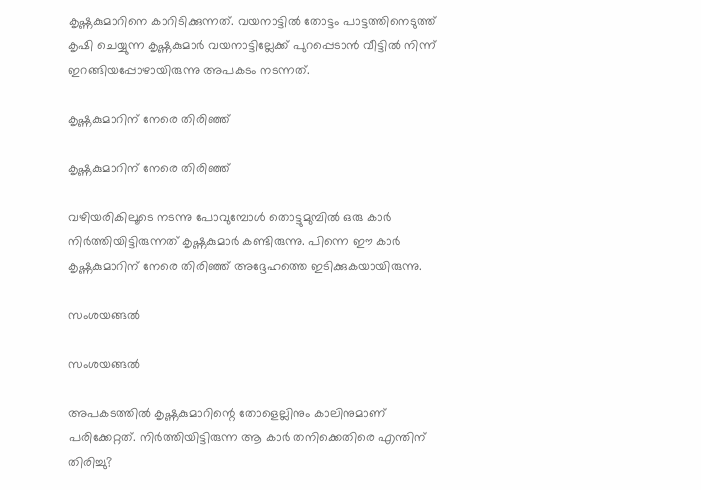കൃഷ്ണകുമാറിനെ കാറിടിക്കുന്നത്. വയനാട്ടില്‍ തോട്ടം പാട്ടത്തിനെടുത്ത് കൃഷി ചെയ്യുന്ന കൃഷ്ണകുമാര്‍ വയനാട്ടില്ലേക്ക് പുറപ്പെടാന്‍ വീട്ടില്‍ നിന്ന് ഇറങ്ങിയപ്പോഴായിരുന്നു അപകടം നടന്നത്.

കൃഷ്ണകുമാറിന് നേരെ തിരിഞ്ഞ്

കൃഷ്ണകുമാറിന് നേരെ തിരിഞ്ഞ്

വഴിയരികിലൂടെ നടന്നു പോവുമ്പോള്‍ തൊട്ടുമുമ്പില്‍ ഒരു കാര്‍ നിര്‍ത്തിയിട്ടിരുന്നത് കൃഷ്ണകുമാര്‍ കണ്ടിരുന്നു. പിന്നെ ഈ കാര്‍ കൃഷ്ണകുമാറിന് നേരെ തിരിഞ്ഞ് അദ്ദേഹത്തെ ഇടിക്കുകയായിരുന്നു.

സംശയങ്ങല്‍

സംശയങ്ങല്‍

അപകടത്തില്‍ കൃഷ്ണകുമാറിന്റെ തോളെല്ലിനും കാലിനുമാണ് പരിക്കേറ്റത്. നിര്‍ത്തിയിട്ടിരുന്ന ആ കാര്‍ തനിക്കെതിരെ എന്തിന് തിരിച്ചു?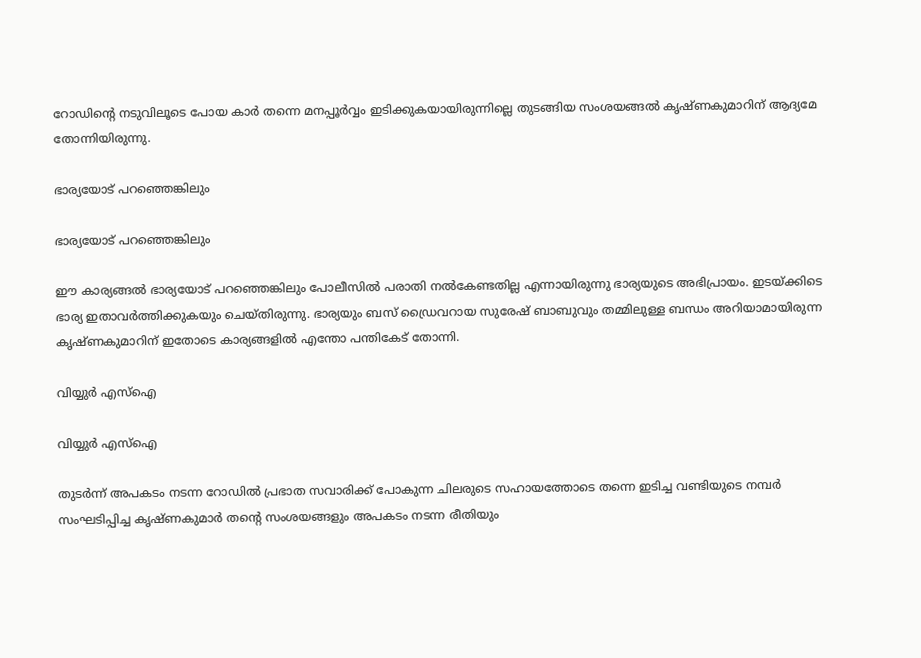റോഡിന്റെ നടുവിലൂടെ പോയ കാര്‍ തന്നെ മനപ്പൂര്‍വ്വം ഇടിക്കുകയായിരുന്നില്ലെ തുടങ്ങിയ സംശയങ്ങല്‍ കൃഷ്ണകുമാറിന് ആദ്യമേ തോന്നിയിരുന്നു.

ഭാര്യയോട് പറഞ്ഞെങ്കിലും

ഭാര്യയോട് പറഞ്ഞെങ്കിലും

ഈ കാര്യങ്ങല്‍ ഭാര്യയോട് പറഞ്ഞെങ്കിലും പോലീസില്‍ പരാതി നല്‍കേണ്ടതില്ല എന്നായിരുന്നു ഭാര്യയുടെ അഭിപ്രായം. ഇടയ്ക്കിടെ ഭാര്യ ഇതാവര്‍ത്തിക്കുകയും ചെയ്തിരുന്നു. ഭാര്യയും ബസ് ഡ്രൈവറായ സുരേഷ് ബാബുവും തമ്മിലുള്ള ബന്ധം അറിയാമായിരുന്ന കൃഷ്ണകുമാറിന് ഇതോടെ കാര്യങ്ങളില്‍ എന്തോ പന്തികേട് തോന്നി.

വിയ്യുര്‍ എസ്‌ഐ

വിയ്യുര്‍ എസ്‌ഐ

തുടര്‍ന്ന് അപകടം നടന്ന റോഡില്‍ പ്രഭാത സവാരിക്ക് പോകുന്ന ചിലരുടെ സഹായത്തോടെ തന്നെ ഇടിച്ച വണ്ടിയുടെ നമ്പര്‍ സംഘടിപ്പിച്ച കൃഷ്ണകുമാര്‍ തന്റെ സംശയങ്ങളും അപകടം നടന്ന രീതിയും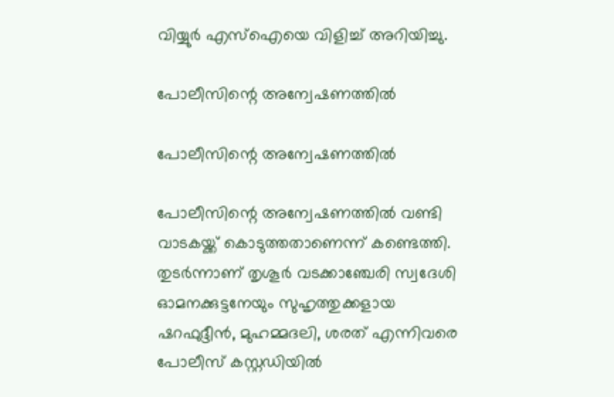വിയ്യുര്‍ എസ്‌ഐയെ വിളിച്ച് അറിയിച്ചു.

പോലീസിന്റെ അന്വേഷണത്തില്‍

പോലീസിന്റെ അന്വേഷണത്തില്‍

പോലീസിന്റെ അന്വേഷണത്തില്‍ വണ്ടി വാടകയ്ക്ക് കൊടുത്തതാണെന്ന് കണ്ടെത്തി. തുടര്‍ന്നാണ് തൃശൂര്‍ വടക്കാഞ്ചേരി സ്വദേശി ഓമനക്കുട്ടനേയും സുഹൃത്തുക്കളായ ഷറഫുദ്ദീന്‍, മുഹമ്മദലി, ശരത് എന്നിവരെ പോലീസ് കസ്റ്റഡിയില്‍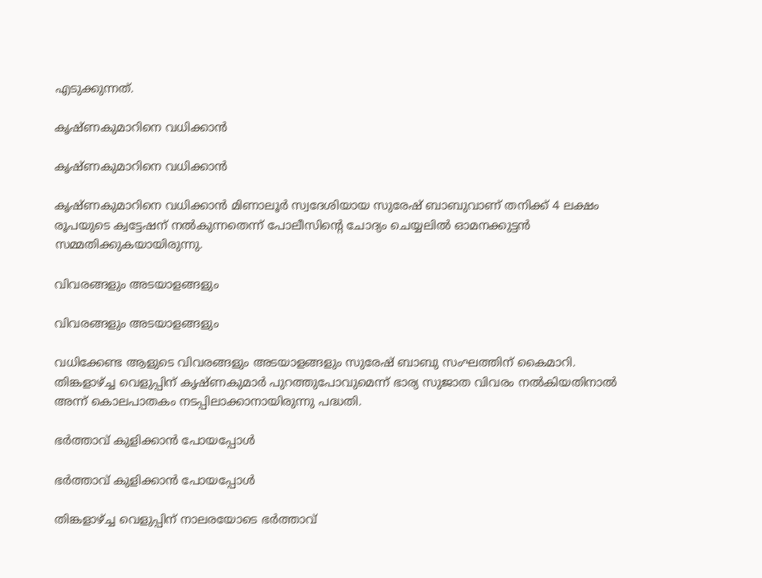എടുക്കുന്നത്.

കൃഷ്ണകുമാറിനെ വധിക്കാന്‍

കൃഷ്ണകുമാറിനെ വധിക്കാന്‍

കൃഷ്ണകുമാറിനെ വധിക്കാന്‍ മിണാലൂര്‍ സ്വദേശിയായ സുരേഷ് ബാബുവാണ് തനിക്ക് 4 ലക്ഷം രൂപയുടെ ക്വട്ടേഷന് നല്‍കുന്നതെന്ന് പോലീസിന്റെ ചോദ്യം ചെയ്യലില്‍ ഓമനക്കുട്ടന്‍ സമ്മതിക്കുകയായിരുന്നു.

വിവരങ്ങളും അടയാളങ്ങളും

വിവരങ്ങളും അടയാളങ്ങളും

വധിക്കേണ്ട ആളുടെ വിവരങ്ങളും അടയാളങ്ങളും സുരേഷ് ബാബു സംഘത്തിന് കൈമാറി. തിങ്കളാഴ്ച്ച വെളുപ്പിന് കൃഷ്ണകുമാര്‍ പുറത്തുപോവുമെന്ന് ഭാര്യ സുജാത വിവരം നല്‍കിയതിനാല്‍ അന്ന് കൊലപാതകം നടപ്പിലാക്കാനായിരുന്നു പദ്ധതി.

ഭര്‍ത്താവ് കുളിക്കാന്‍ പോയപ്പോള്‍

ഭര്‍ത്താവ് കുളിക്കാന്‍ പോയപ്പോള്‍

തിങ്കളാഴ്ച്ച വെളുപ്പിന് നാലരയോടെ ഭര്‍ത്താവ്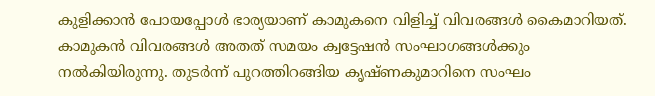കുളിക്കാന്‍ പോയപ്പോള്‍ ഭാര്യയാണ് കാമുകനെ വിളിച്ച് വിവരങ്ങള്‍ കൈമാറിയത്. കാമുകന്‍ വിവരങ്ങള്‍ അതത് സമയം ക്വട്ടേഷന്‍ സംഘാഗങ്ങള്‍ക്കും നല്‍കിയിരുന്നു. തുടര്‍ന്ന് പുറത്തിറങ്ങിയ കൃഷ്ണകുമാറിനെ സംഘം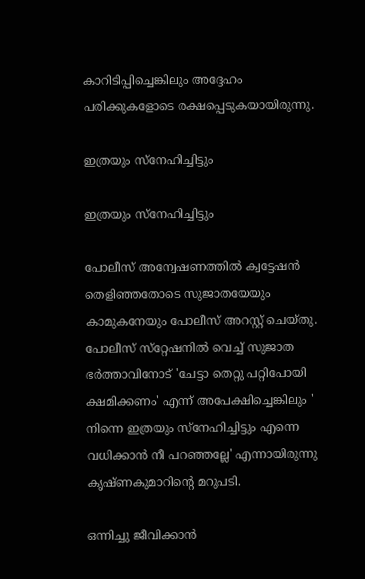കാറിടിപ്പിച്ചെങ്കിലും അദ്ദേഹം പരിക്കുകളോടെ രക്ഷപ്പെടുകയായിരുന്നു.

ഇത്രയും സ്‌നേഹിച്ചിട്ടും

ഇത്രയും സ്‌നേഹിച്ചിട്ടും

പോലീസ് അന്വേഷണത്തില്‍ ക്വട്ടേഷന്‍ തെളിഞ്ഞതോടെ സുജാതയേയും കാമുകനേയും പോലീസ് അറസ്റ്റ് ചെയ്തു. പോലീസ് സ്‌റ്റേഷനില്‍ വെച്ച് സുജാത ഭര്‍ത്താവിനോട് 'ചേട്ടാ തെറ്റു പറ്റിപോയി ക്ഷമിക്കണം' എന്ന് അപേക്ഷിച്ചെങ്കിലും ' നിന്നെ ഇത്രയും സ്‌നേഹിച്ചിട്ടും എന്നെ വധിക്കാന്‍ നീ പറഞ്ഞല്ലേ' എന്നായിരുന്നു കൃഷ്ണകുമാറിന്റെ മറുപടി.

ഒന്നിച്ചു ജീവിക്കാന്‍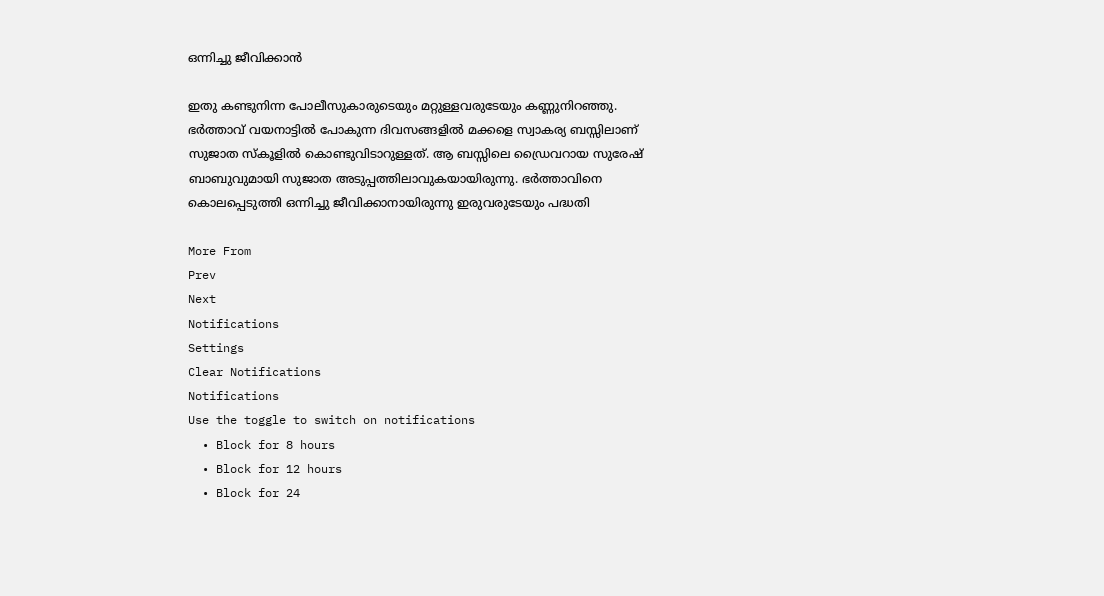ഒന്നിച്ചു ജീവിക്കാന്‍

ഇതു കണ്ടുനിന്ന പോലീസുകാരുടെയും മറ്റുള്ളവരുടേയും കണ്ണുനിറഞ്ഞു. ഭര്‍ത്താവ് വയനാട്ടില്‍ പോകുന്ന ദിവസങ്ങളില്‍ മക്കളെ സ്വാകര്യ ബസ്സിലാണ് സുജാത സ്‌കൂളില്‍ കൊണ്ടുവിടാറുള്ളത്. ആ ബസ്സിലെ ഡ്രൈവറായ സുരേഷ് ബാബുവുമായി സുജാത അടുപ്പത്തിലാവുകയായിരുന്നു. ഭര്‍ത്താവിനെ കൊലപ്പെടുത്തി ഒന്നിച്ചു ജീവിക്കാനായിരുന്നു ഇരുവരുടേയും പദ്ധതി

More From
Prev
Next
Notifications
Settings
Clear Notifications
Notifications
Use the toggle to switch on notifications
  • Block for 8 hours
  • Block for 12 hours
  • Block for 24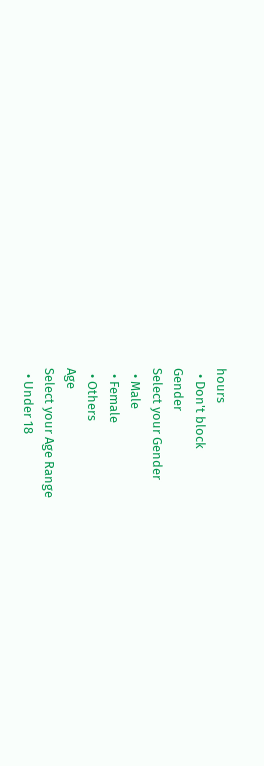hours
  • Don't block
Gender
Select your Gender
  • Male
  • Female
  • Others
Age
Select your Age Range
  • Under 18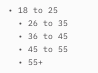• 18 to 25
  • 26 to 35
  • 36 to 45
  • 45 to 55
  • 55+